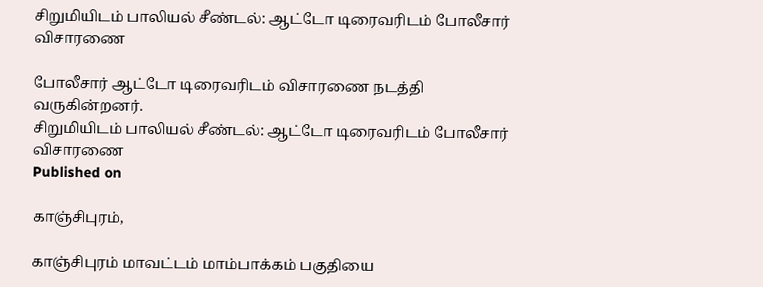சிறுமியிடம் பாலியல் சீண்டல்: ஆட்டோ டிரைவரிடம் போலீசார் விசாரணை

போலீசார் ஆட்டோ டிரைவரிடம் விசாரணை நடத்தி வருகின்றனர்.
சிறுமியிடம் பாலியல் சீண்டல்: ஆட்டோ டிரைவரிடம் போலீசார் விசாரணை
Published on

காஞ்சிபுரம்,

காஞ்சிபுரம் மாவட்டம் மாம்பாக்கம் பகுதியை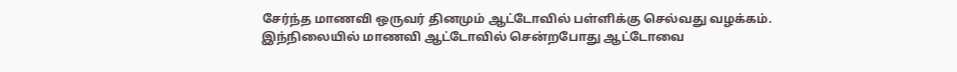சேர்ந்த மாணவி ஒருவர் தினமும் ஆட்டோவில் பள்ளிக்கு செல்வது வழக்கம். இந்நிலையில் மாணவி ஆட்டோவில் சென்றபோது ஆட்டோவை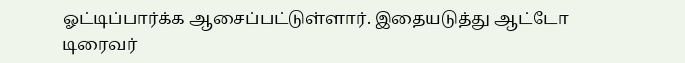ஓட்டிப்பார்க்க ஆசைப்பட்டுள்ளார். இதையடுத்து ஆட்டோ டிரைவர்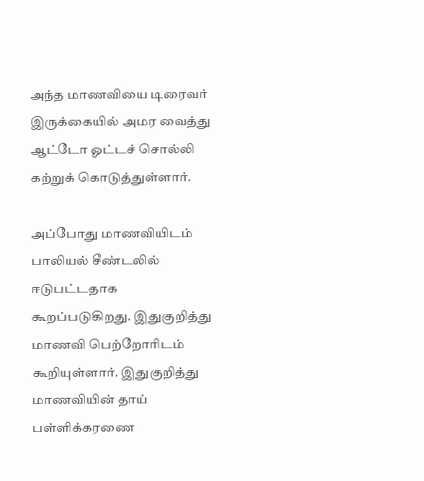அந்த மாணவியை டிரைவர் இருக்கையில் அமர வைத்து ஆட்டோ ஓட்டச் சொல்லி கற்றுக் கொடுத்துள்ளார்.

அப்போது மாணவியிடம் பாலியல் சீண்டலில் ஈடுபட்டதாக கூறப்படுகிறது. இதுகுறித்து மாணவி பெற்றோரிடம் கூறியுள்ளார். இதுகுறித்து மாணவியின் தாய் பள்ளிக்கரணை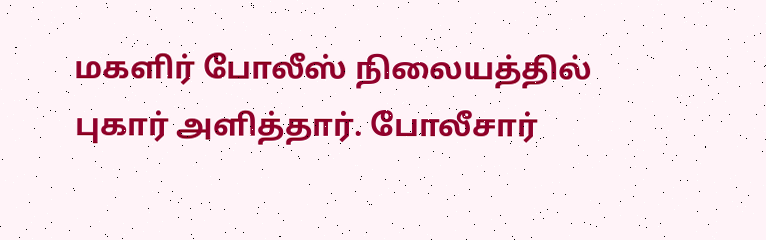மகளிர் போலீஸ் நிலையத்தில் புகார் அளித்தார். போலீசார்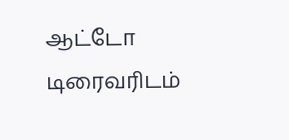ஆட்டோ டிரைவரிடம்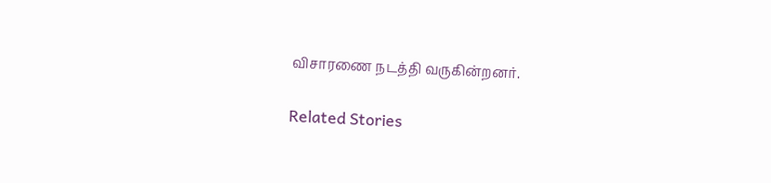விசாரணை நடத்தி வருகின்றனர்.

Related Stories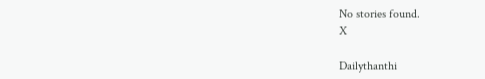No stories found.
X

Dailythanthi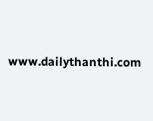www.dailythanthi.com